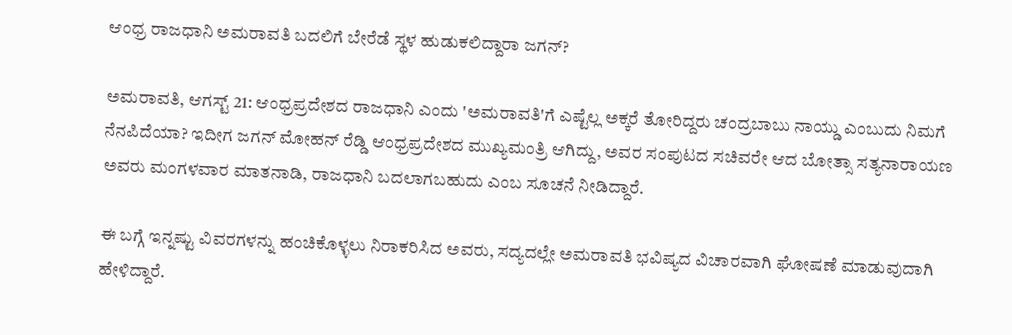ಆಂಧ್ರ ರಾಜಧಾನಿ ಅಮರಾವತಿ ಬದಲಿಗೆ ಬೇರೆಡೆ ಸ್ಥಳ ಹುಡುಕಲಿದ್ದಾರಾ ಜಗನ್?

ಅಮರಾವತಿ, ಆಗಸ್ಟ್ 21: ಆಂಧ್ರಪ್ರದೇಶದ ರಾಜಧಾನಿ ಎಂದು 'ಅಮರಾವತಿ'ಗೆ ಎಷ್ಟೆಲ್ಲ ಅಕ್ಕರೆ ತೋರಿದ್ದರು ಚಂದ್ರಬಾಬು ನಾಯ್ಡು ಎಂಬುದು ನಿಮಗೆ ನೆನಪಿದೆಯಾ? ಇದೀಗ ಜಗನ್ ಮೋಹನ್ ರೆಡ್ಡಿ ಆಂಧ್ರಪ್ರದೇಶದ ಮುಖ್ಯಮಂತ್ರಿ ಆಗಿದ್ದು, ಅವರ ಸಂಪುಟದ ಸಚಿವರೇ ಆದ ಬೋತ್ಸಾ ಸತ್ಯನಾರಾಯಣ ಅವರು ಮಂಗಳವಾರ ಮಾತನಾಡಿ, ರಾಜಧಾನಿ ಬದಲಾಗಬಹುದು ಎಂಬ ಸೂಚನೆ ನೀಡಿದ್ದಾರೆ.

ಈ ಬಗ್ಗೆ ಇನ್ನಷ್ಟು ವಿವರಗಳನ್ನು ಹಂಚಿಕೊಳ್ಳಲು ನಿರಾಕರಿಸಿದ ಅವರು, ಸದ್ಯದಲ್ಲೇ ಅಮರಾವತಿ ಭವಿಷ್ಯದ ವಿಚಾರವಾಗಿ ಘೋಷಣೆ ಮಾಡುವುದಾಗಿ ಹೇಳಿದ್ದಾರೆ.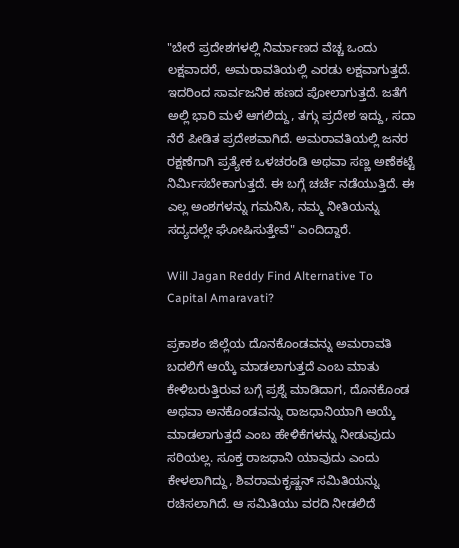"ಬೇರೆ ಪ್ರದೇಶಗಳಲ್ಲಿ ನಿರ್ಮಾಣದ ವೆಚ್ಚ ಒಂದು ಲಕ್ಷವಾದರೆ, ಅಮರಾವತಿಯಲ್ಲಿ ಎರಡು ಲಕ್ಷವಾಗುತ್ತದೆ. ಇದರಿಂದ ಸಾರ್ವಜನಿಕ ಹಣದ ಪೋಲಾಗುತ್ತದೆ. ಜತೆಗೆ ಅಲ್ಲಿ ಭಾರಿ ಮಳೆ ಆಗಲಿದ್ದು, ತಗ್ಗು ಪ್ರದೇಶ ಇದ್ದು, ಸದಾ ನೆರೆ ಪೀಡಿತ ಪ್ರದೇಶವಾಗಿದೆ. ಅಮರಾವತಿಯಲ್ಲಿ ಜನರ ರಕ್ಷಣೆಗಾಗಿ ಪ್ರತ್ಯೇಕ ಒಳಚರಂಡಿ ಅಥವಾ ಸಣ್ಣ ಅಣೆಕಟ್ಟೆ ನಿರ್ಮಿಸಬೇಕಾಗುತ್ತದೆ. ಈ ಬಗ್ಗೆ ಚರ್ಚೆ ನಡೆಯುತ್ತಿದೆ. ಈ ಎಲ್ಲ ಅಂಶಗಳನ್ನು ಗಮನಿಸಿ, ನಮ್ಮ ನೀತಿಯನ್ನು ಸದ್ಯದಲ್ಲೇ ಘೋಷಿಸುತ್ತೇವೆ" ಎಂದಿದ್ದಾರೆ.

Will Jagan Reddy Find Alternative To Capital Amaravati?

ಪ್ರಕಾಶಂ ಜಿಲ್ಲೆಯ ದೊನಕೊಂಡವನ್ನು ಅಮರಾವತಿ ಬದಲಿಗೆ ಆಯ್ಕೆ ಮಾಡಲಾಗುತ್ತದೆ ಎಂಬ ಮಾತು ಕೇಳಿಬರುತ್ತಿರುವ ಬಗ್ಗೆ ಪ್ರಶ್ನೆ ಮಾಡಿದಾಗ, ದೊನಕೊಂಡ ಅಥವಾ ಅನಕೊಂಡವನ್ನು ರಾಜಧಾನಿಯಾಗಿ ಆಯ್ಕೆ ಮಾಡಲಾಗುತ್ತದೆ ಎಂಬ ಹೇಳಿಕೆಗಳನ್ನು ನೀಡುವುದು ಸರಿಯಲ್ಲ. ಸೂಕ್ತ ರಾಜಧಾನಿ ಯಾವುದು ಎಂದು ಕೇಳಲಾಗಿದ್ದು, ಶಿವರಾಮಕೃಷ್ಣನ್ ಸಮಿತಿಯನ್ನು ರಚಿಸಲಾಗಿದೆ. ಆ ಸಮಿತಿಯು ವರದಿ ನೀಡಲಿದೆ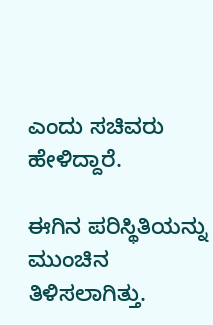ಎಂದು ಸಚಿವರು ಹೇಳಿದ್ದಾರೆ.

ಈಗಿನ ಪರಿಸ್ಥಿತಿಯನ್ನು ಮುಂಚಿನ ತಿಳಿಸಲಾಗಿತ್ತು.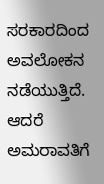ಸರಕಾರದಿಂದ ಅವಲೋಕನ ನಡೆಯುತ್ತಿದೆ. ಆದರೆ ಅಮರಾವತಿಗೆ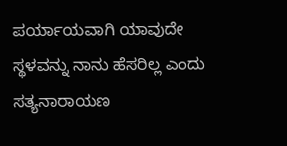ಪರ್ಯಾಯವಾಗಿ ಯಾವುದೇ ಸ್ಥಳವನ್ನು ನಾನು ಹೆಸರಿಲ್ಲ ಎಂದು ಸತ್ಯನಾರಾಯಣ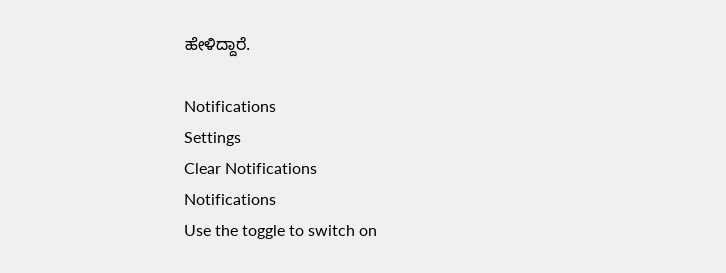ಹೇಳಿದ್ದಾರೆ.

Notifications
Settings
Clear Notifications
Notifications
Use the toggle to switch on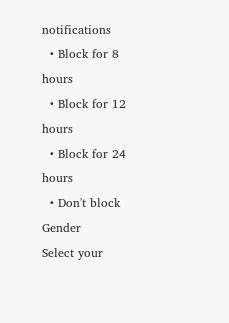notifications
  • Block for 8 hours
  • Block for 12 hours
  • Block for 24 hours
  • Don't block
Gender
Select your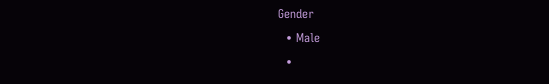Gender
  • Male
  •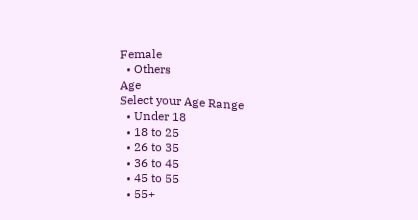Female
  • Others
Age
Select your Age Range
  • Under 18
  • 18 to 25
  • 26 to 35
  • 36 to 45
  • 45 to 55
  • 55+